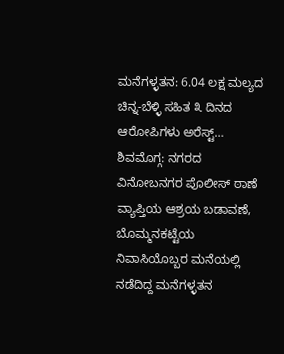ಮನೆಗಳ್ಳತನ: 6.04 ಲಕ್ಷ ಮಲ್ಯದ ಚಿನ್ನ-ಬೆಳ್ಳಿ ಸಹಿತ ೩ ದಿನದ ಆರೋಪಿಗಳು ಅರೆಸ್ಟ್…
ಶಿವಮೊಗ್ಗ: ನಗರದ ವಿನೋಬನಗರ ಪೊಲೀಸ್ ಠಾಣೆ ವ್ಯಾಪ್ತಿಯ ಆಶ್ರಯ ಬಡಾವಣೆ, ಬೊಮ್ಮನಕಟ್ಟೆಯ ನಿವಾಸಿಯೊಬ್ಬರ ಮನೆಯಲ್ಲಿ ನಡೆದಿದ್ದ ಮನೆಗಳ್ಳತನ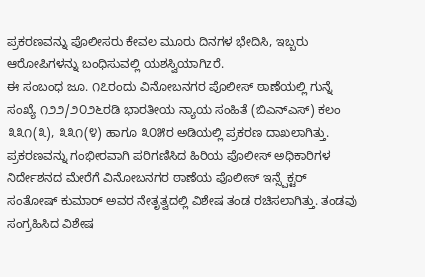ಪ್ರಕರಣವನ್ನು ಪೊಲೀಸರು ಕೇವಲ ಮೂರು ದಿನಗಳ ಭೇದಿಸಿ, ಇಬ್ಬರು ಆರೋಪಿಗಳನ್ನು ಬಂಧಿಸುವಲ್ಲಿ ಯಶಸ್ವಿಯಾಗಿzರೆ.
ಈ ಸಂಬಂಧ ಜೂ. ೧೭ರಂದು ವಿನೋಬನಗರ ಪೊಲೀಸ್ ಠಾಣೆಯಲ್ಲಿ ಗುನ್ನೆ ಸಂಖ್ಯೆ ೧೨೨/೨೦೨೬ರಡಿ ಭಾರತೀಯ ನ್ಯಾಯ ಸಂಹಿತೆ (ಬಿಎನ್ಎಸ್) ಕಲಂ ೩೩೧(೩), ೩೩೧(೪) ಹಾಗೂ ೩೦೫ರ ಅಡಿಯಲ್ಲಿ ಪ್ರಕರಣ ದಾಖಲಾಗಿತ್ತು.
ಪ್ರಕರಣವನ್ನು ಗಂಭೀರವಾಗಿ ಪರಿಗಣಿಸಿದ ಹಿರಿಯ ಪೊಲೀಸ್ ಅಧಿಕಾರಿಗಳ ನಿರ್ದೇಶನದ ಮೇರೆಗೆ ವಿನೋಬನಗರ ಠಾಣೆಯ ಪೊಲೀಸ್ ಇನ್ಸ್ಪೆಕ್ಟರ್ ಸಂತೋಷ್ ಕುಮಾರ್ ಅವರ ನೇತೃತ್ವದಲ್ಲಿ ವಿಶೇಷ ತಂಡ ರಚಿಸಲಾಗಿತ್ತು. ತಂಡವು ಸಂಗ್ರಹಿಸಿದ ವಿಶೇಷ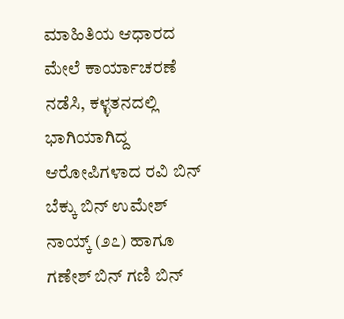ಮಾಹಿತಿಯ ಆಧಾರದ ಮೇಲೆ ಕಾರ್ಯಾಚರಣೆ ನಡೆಸಿ, ಕಳ್ಳತನದಲ್ಲಿ ಭಾಗಿಯಾಗಿದ್ದ ಆರೋಪಿಗಳಾದ ರವಿ ಬಿನ್ ಬೆಕ್ಕು ಬಿನ್ ಉಮೇಶ್ ನಾಯ್ಕ್ (೨೭) ಹಾಗೂ ಗಣೇಶ್ ಬಿನ್ ಗಣಿ ಬಿನ್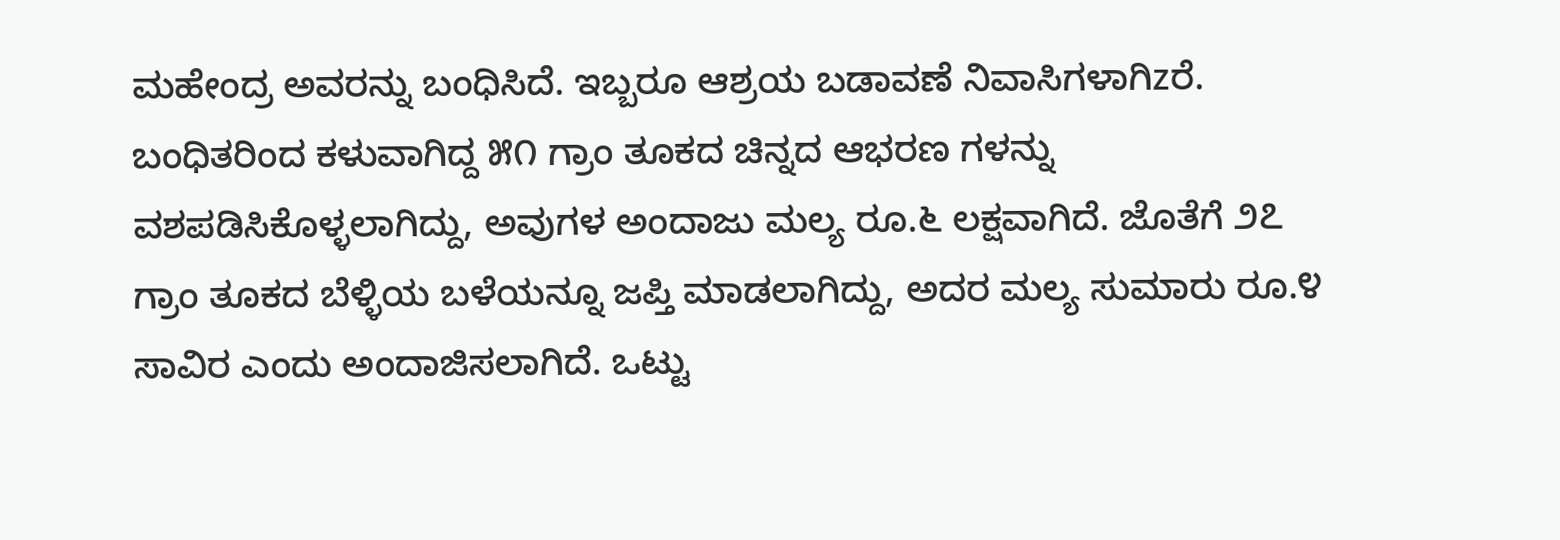ಮಹೇಂದ್ರ ಅವರನ್ನು ಬಂಧಿಸಿದೆ. ಇಬ್ಬರೂ ಆಶ್ರಯ ಬಡಾವಣೆ ನಿವಾಸಿಗಳಾಗಿzರೆ.
ಬಂಧಿತರಿಂದ ಕಳುವಾಗಿದ್ದ ೫೧ ಗ್ರಾಂ ತೂಕದ ಚಿನ್ನದ ಆಭರಣ ಗಳನ್ನು ವಶಪಡಿಸಿಕೊಳ್ಳಲಾಗಿದ್ದು, ಅವುಗಳ ಅಂದಾಜು ಮಲ್ಯ ರೂ.೬ ಲಕ್ಷವಾಗಿದೆ. ಜೊತೆಗೆ ೨೭ ಗ್ರಾಂ ತೂಕದ ಬೆಳ್ಳಿಯ ಬಳೆಯನ್ನೂ ಜಪ್ತಿ ಮಾಡಲಾಗಿದ್ದು, ಅದರ ಮಲ್ಯ ಸುಮಾರು ರೂ.೪ ಸಾವಿರ ಎಂದು ಅಂದಾಜಿಸಲಾಗಿದೆ. ಒಟ್ಟು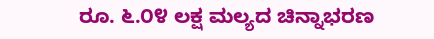ರೂ. ೬.೦೪ ಲಕ್ಷ ಮಲ್ಯದ ಚಿನ್ನಾಭರಣ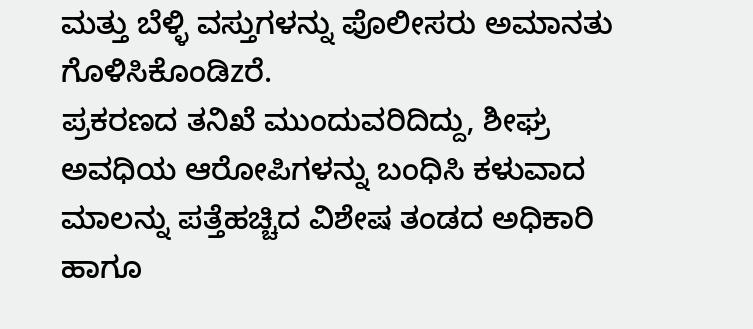ಮತ್ತು ಬೆಳ್ಳಿ ವಸ್ತುಗಳನ್ನು ಪೊಲೀಸರು ಅಮಾನತು ಗೊಳಿಸಿಕೊಂಡಿzರೆ.
ಪ್ರಕರಣದ ತನಿಖೆ ಮುಂದುವರಿದಿದ್ದು, ಶೀಘ್ರ ಅವಧಿಯ ಆರೋಪಿಗಳನ್ನು ಬಂಧಿಸಿ ಕಳುವಾದ ಮಾಲನ್ನು ಪತ್ತೆಹಚ್ಚಿದ ವಿಶೇಷ ತಂಡದ ಅಧಿಕಾರಿ ಹಾಗೂ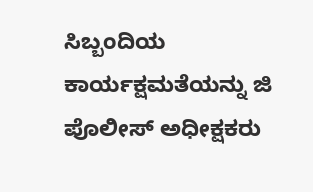ಸಿಬ್ಬಂದಿಯ ಕಾರ್ಯಕ್ಷಮತೆಯನ್ನು ಜಿ ಪೊಲೀಸ್ ಅಧೀಕ್ಷಕರು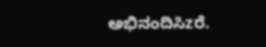ಅಭಿನಂದಿಸಿzರೆ.